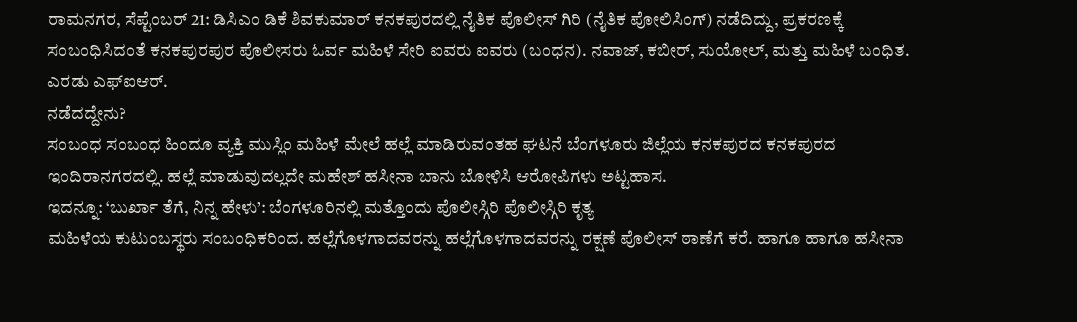ರಾಮನಗರ, ಸೆಪ್ಟೆಂಬರ್ 21: ಡಿಸಿಎಂ ಡಿಕೆ ಶಿವಕುಮಾರ್ ಕನಕಪುರದಲ್ಲಿ ನೈತಿಕ ಪೊಲೀಸ್ ಗಿರಿ (ನೈತಿಕ ಪೋಲಿಸಿಂಗ್) ನಡೆದಿದ್ದು, ಪ್ರಕರಣಕ್ಕೆ ಸಂಬಂಧಿಸಿದಂತೆ ಕನಕಪುರಪುರ ಪೊಲೀಸರು ಓರ್ವ ಮಹಿಳೆ ಸೇರಿ ಐವರು ಐವರು (ಬಂಧನ). ನವಾಜ್, ಕಬೀರ್, ಸುಯೋಲ್, ಮತ್ತು ಮಹಿಳೆ ಬಂಧಿತ. ಎರಡು ಎಫ್ಐಆರ್.
ನಡೆದದ್ದೇನು?
ಸಂಬಂಧ ಸಂಬಂಧ ಹಿಂದೂ ವ್ಯಕ್ತಿ ಮುಸ್ಲಿಂ ಮಹಿಳೆ ಮೇಲೆ ಹಲ್ಲೆ ಮಾಡಿರುವಂತಹ ಘಟನೆ ಬೆಂಗಳೂರು ಜಿಲ್ಲೆಯ ಕನಕಪುರದ ಕನಕಪುರದ ಇಂದಿರಾನಗರದಲ್ಲಿ. ಹಲ್ಲೆ ಮಾಡುವುದಲ್ಲದೇ ಮಹೇಶ್ ಹಸೀನಾ ಬಾನು ಬೋಳಿಸಿ ಆರೋಪಿಗಳು ಅಟ್ಟಹಾಸ.
ಇದನ್ನೂ: ‘ಬುರ್ಖಾ ತೆಗೆ, ನಿನ್ನ ಹೇಳು’: ಬೆಂಗಳೂರಿನಲ್ಲಿ ಮತ್ತೊಂದು ಪೊಲೀಸ್ಗಿರಿ ಪೊಲೀಸ್ಗಿರಿ ಕೃತ್ಯ
ಮಹಿಳೆಯ ಕುಟುಂಬಸ್ಥರು ಸಂಬಂಧಿಕರಿಂದ. ಹಲ್ಲೆಗೊಳಗಾದವರನ್ನು ಹಲ್ಲೆಗೊಳಗಾದವರನ್ನು ರಕ್ಷಣೆ ಪೊಲೀಸ್ ಠಾಣೆಗೆ ಕರೆ. ಹಾಗೂ ಹಾಗೂ ಹಸೀನಾ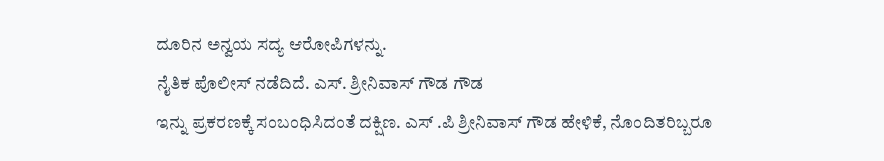ದೂರಿನ ಅನ್ವಯ ಸದ್ಯ ಆರೋಪಿಗಳನ್ನು.
ನೈತಿಕ ಪೊಲೀಸ್ ನಡೆದಿದೆ. ಎಸ್. ಶ್ರೀನಿವಾಸ್ ಗೌಡ ಗೌಡ
ಇನ್ನು ಪ್ರಕರಣಕ್ಕೆ ಸಂಬಂಧಿಸಿದಂತೆ ದಕ್ಷಿಣ. ಎಸ್ .ಪಿ ಶ್ರೀನಿವಾಸ್ ಗೌಡ ಹೇಳಿಕೆ, ನೊಂದಿತರಿಬ್ಬರೂ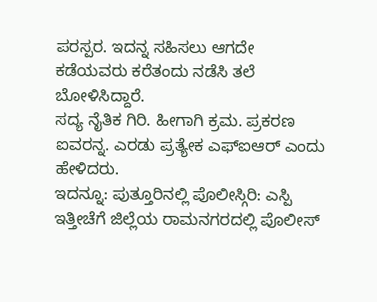ಪರಸ್ಪರ. ಇದನ್ನ ಸಹಿಸಲು ಆಗದೇ ಕಡೆಯವರು ಕರೆತಂದು ನಡೆಸಿ ತಲೆ ಬೋಳಿಸಿದ್ದಾರೆ.
ಸದ್ಯ ನೈತಿಕ ಗಿರಿ. ಹೀಗಾಗಿ ಕ್ರಮ. ಪ್ರಕರಣ ಐವರನ್ನ. ಎರಡು ಪ್ರತ್ಯೇಕ ಎಫ್ಐಆರ್ ಎಂದು ಹೇಳಿದರು.
ಇದನ್ನೂ: ಪುತ್ತೂರಿನಲ್ಲಿ ಪೊಲೀಸ್ಗಿರಿ: ಎಸ್ಪಿ
ಇತ್ತೀಚೆಗೆ ಜಿಲ್ಲೆಯ ರಾಮನಗರದಲ್ಲಿ ಪೊಲೀಸ್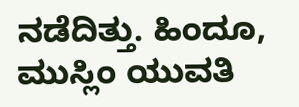ನಡೆದಿತ್ತು. ಹಿಂದೂ, ಮುಸ್ಲಿಂ ಯುವತಿ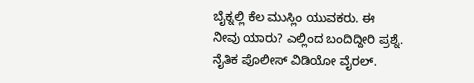ಬೈಕ್ನಲ್ಲಿ ಕೆಲ ಮುಸ್ಲಿಂ ಯುವಕರು. ಈ ನೀವು ಯಾರು? ಎಲ್ಲಿಂದ ಬಂದಿದ್ದೀರಿ ಪ್ರಶ್ನೆ. ನೈತಿಕ ಪೊಲೀಸ್ ವಿಡಿಯೋ ವೈರಲ್.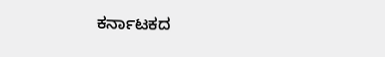ಕರ್ನಾಟಕದ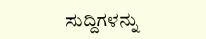ಸುದ್ದಿಗಳನ್ನು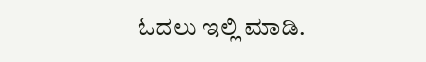ಓದಲು ಇಲ್ಲಿ ಮಾಡಿ.